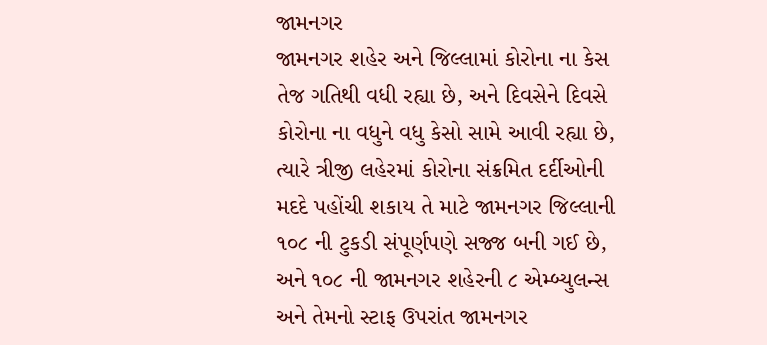જામનગર
જામનગર શહેર અને જિલ્લામાં કોરોના ના કેસ તેજ ગતિથી વધી રહ્યા છે, અને દિવસેને દિવસે કોરોના ના વધુને વધુ કેસો સામે આવી રહ્યા છે, ત્યારે ત્રીજી લહેરમાં કોરોના સંક્રમિત દર્દીઓની મદદે પહોંચી શકાય તે માટે જામનગર જિલ્લાની ૧૦૮ ની ટુકડી સંપૂર્ણપણે સજ્જ બની ગઈ છે, અને ૧૦૮ ની જામનગર શહેરની ૮ એમ્બ્યુલન્સ અને તેમનો સ્ટાફ ઉપરાંત જામનગર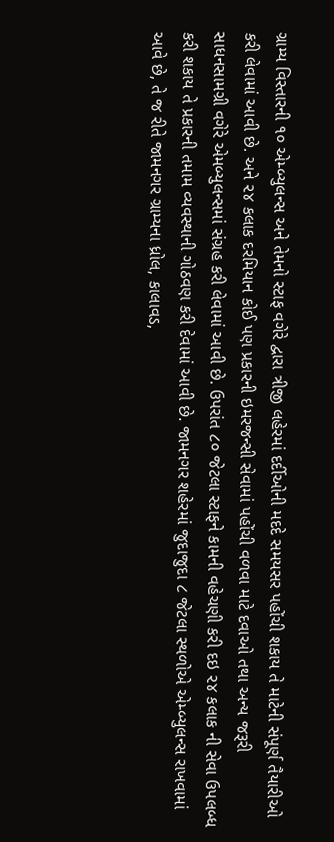ગ્રામ્ય વિસ્તારની ૧૦ એમ્બ્યુલન્સ અને તેમનો સ્ટાફ વગેરે દ્વારા ત્રીજી લહેરમાં દર્દીઓની મદદે સમયસર પહોંચી શકાય તે માટેની સંપૂર્ણ તૈયારીઓ કરી લેવામાં આવી છે. અને ૨૪ કલાક દરમિયાન કોઈ પણ પ્રકારની ઇમરજન્સી સેવામાં પહોંચી વળવા માટે દવાઓ તથા અન્ય જરૂરી સાધનસામગ્રી વગેરે એમબ્યુલન્સમાં સંગ્રહ કરી લેવામાં આવી છે. ઉપરાંત ૮૦ જેટલા સ્ટાફને કામની વહેચણી કરી દઇ ૨૪ કલાક ની સેવા ઉપલબ્ધ કરી શકાય તે પ્રકારની તમામ વ્યવસ્થાની ગોઠવણ કરી દેવામાં આવી છે. જામનગર શહેરમાં જુદાજુદા ૮ જેટલા સ્થળોએ એમ્બ્યુલન્સ રાખવામાં આવે છે, તે જ રીતે જામનગર ગ્રામ્યના ધ્રોલ, કાલાવડ,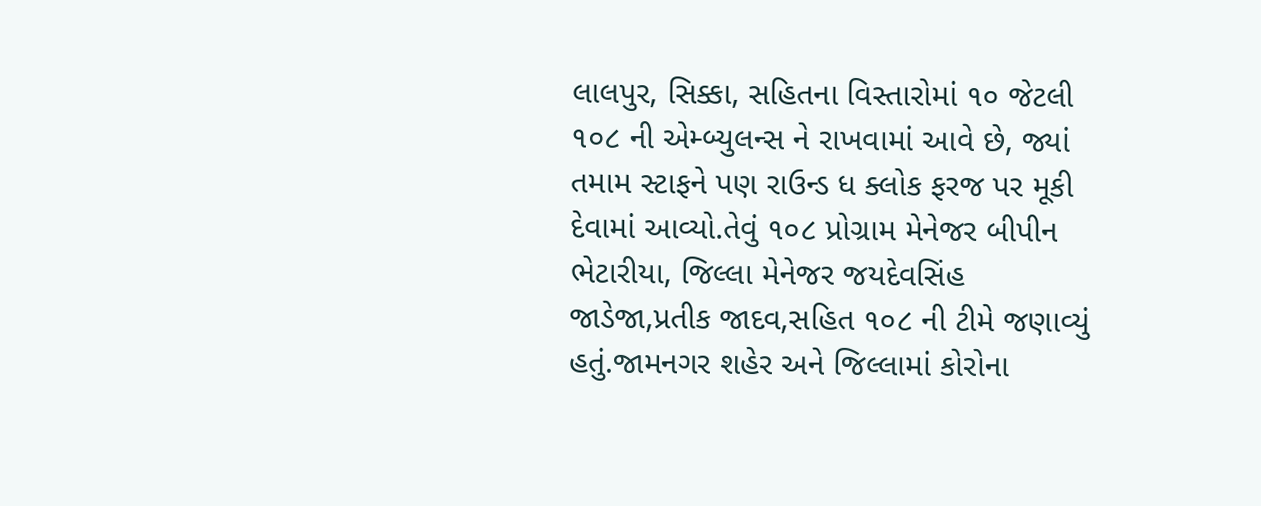લાલપુર, સિક્કા, સહિતના વિસ્તારોમાં ૧૦ જેટલી ૧૦૮ ની એમ્બ્યુલન્સ ને રાખવામાં આવે છે, જ્યાં તમામ સ્ટાફને પણ રાઉન્ડ ધ ક્લોક ફરજ પર મૂકી દેવામાં આવ્યો.તેવું ૧૦૮ પ્રોગ્રામ મેનેજર બીપીન ભેટારીયા, જિલ્લા મેનેજર જયદેવસિંહ જાડેજા,પ્રતીક જાદવ,સહિત ૧૦૮ ની ટીમે જણાવ્યું હતું.જામનગર શહેર અને જિલ્લામાં કોરોના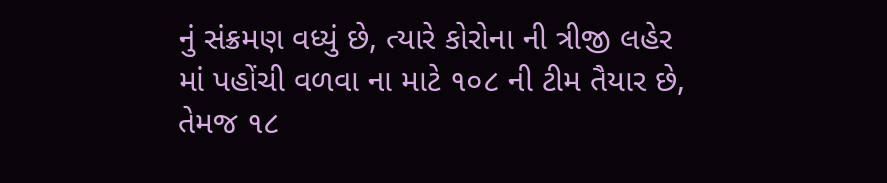નું સંક્રમણ વધ્યું છે, ત્યારે કોરોના ની ત્રીજી લહેર માં પહોંચી વળવા ના માટે ૧૦૮ ની ટીમ તૈયાર છે, તેમજ ૧૮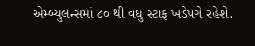એમ્બ્યુલન્સમાં ૮૦ થી વધુ સ્ટાફ ખડેપગે રહેશે.